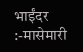भाईंदर :-मासेमारी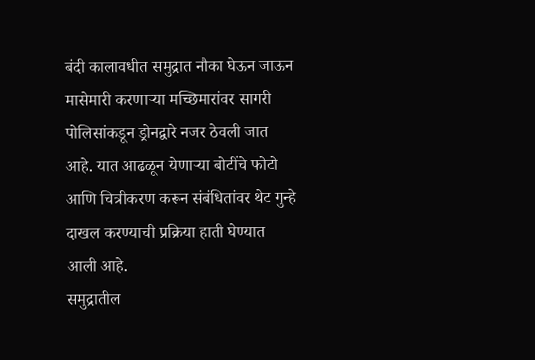बंदी कालावधीत समुद्रात नौका घेऊन जाऊन मासेमारी करणाऱ्या मच्छिमारांवर सागरी पोलिसांकडून ड्रोनद्वारे नजर ठेवली जात आहे. यात आढळून येणाऱ्या बोटींचे फोटो आणि चित्रीकरण करून संबंधितांवर थेट गुन्हे दाखल करण्याची प्रक्रिया हाती घेण्यात आली आहे.
समुद्रातील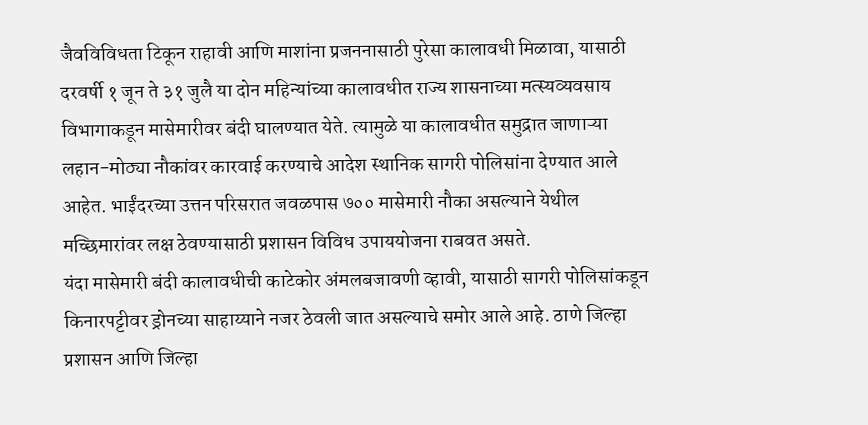जैवविविधता टिकून राहावी आणि माशांना प्रजननासाठी पुरेसा कालावधी मिळावा, यासाठी दरवर्षी १ जून ते ३१ जुलै या दोन महिन्यांच्या कालावधीत राज्य शासनाच्या मत्स्यव्यवसाय विभागाकडून मासेमारीवर बंदी घालण्यात येते. त्यामुळे या कालावधीत समुद्रात जाणाऱ्या लहान-मोठ्या नौकांवर कारवाई करण्याचे आदेश स्थानिक सागरी पोलिसांना देण्यात आले आहेत. भाईंदरच्या उत्तन परिसरात जवळपास ७०० मासेमारी नौका असल्याने येथील मच्छिमारांवर लक्ष ठेवण्यासाठी प्रशासन विविध उपाययोजना राबवत असते.
यंदा मासेमारी बंदी कालावधीची काटेकोर अंमलबजावणी व्हावी, यासाठी सागरी पोलिसांकडून किनारपट्टीवर ड्रोनच्या साहाय्याने नजर ठेवली जात असल्याचे समोर आले आहे. ठाणे जिल्हा प्रशासन आणि जिल्हा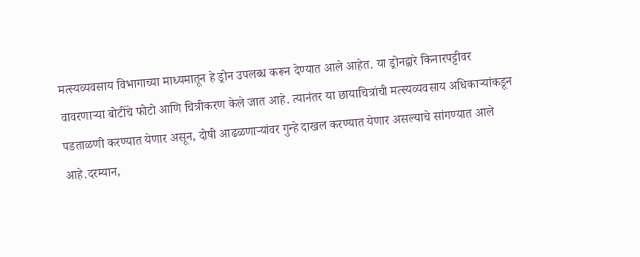मत्स्यव्यवसाय विभागाच्या माध्यमातून हे ड्रोन उपलब्ध करून देण्यात आले आहेत. या ड्रोनद्वारे किनारपट्टीवर वावरणाऱ्या बोटींचे फोटो आणि चित्रीकरण केले जात आहे. त्यानंतर या छायाचित्रांची मत्स्यव्यवसाय अधिकाऱ्यांकडून पडताळणी करण्यात येणार असून, दोषी आढळणाऱ्यांवर गुन्हे दाखल करण्यात येणार असल्याचे सांगण्यात आले आहे.दरम्यान,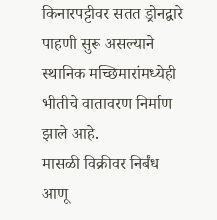किनारपट्टीवर सतत ड्रोनद्वारे पाहणी सुरू असल्याने स्थानिक मच्छिमारांमध्येही भीतीचे वातावरण निर्माण झाले आहे.
मासळी विक्रीवर निर्बंध आणू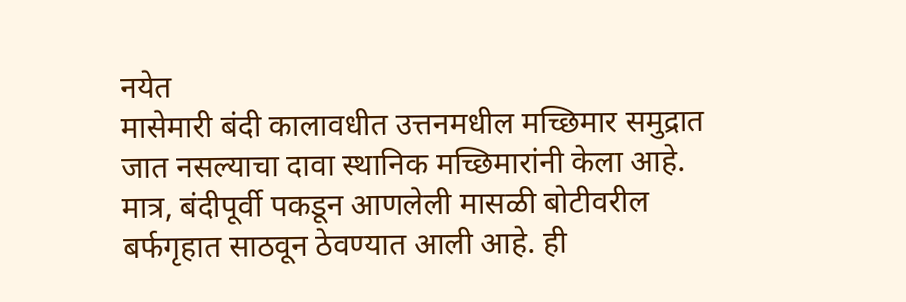नयेत
मासेमारी बंदी कालावधीत उत्तनमधील मच्छिमार समुद्रात जात नसल्याचा दावा स्थानिक मच्छिमारांनी केला आहे. मात्र, बंदीपूर्वी पकडून आणलेली मासळी बोटीवरील बर्फगृहात साठवून ठेवण्यात आली आहे. ही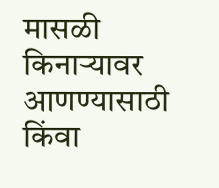मासळी किनाऱ्यावर आणण्यासाठी किंवा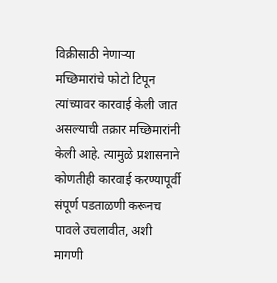विक्रीसाठी नेणाऱ्या मच्छिमारांचे फोटो टिपून त्यांच्यावर कारवाई केली जात असल्याची तक्रार मच्छिमारांनी केली आहे. त्यामुळे प्रशासनाने कोणतीही कारवाई करण्यापूर्वी संपूर्ण पडताळणी करूनच पावले उचलावीत, अशी मागणी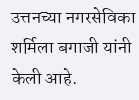उत्तनच्या नगरसेविका शर्मिला बगाजी यांनी केली आहे.